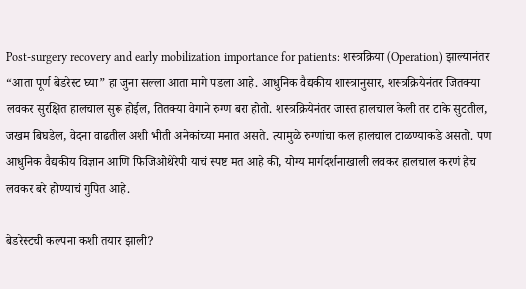Post-surgery recovery and early mobilization importance for patients: शस्त्रक्रिया (Operation) झाल्यानंतर “आता पूर्ण बेडरेस्ट घ्या” हा जुना सल्ला आता मागे पडला आहे. आधुनिक वैद्यकीय शास्त्रानुसार, शस्त्रक्रियेनंतर जितक्या लवकर सुरक्षित हालचाल सुरू होईल, तितक्या वेगाने रुग्ण बरा होतो. शस्त्रक्रियेनंतर जास्त हालचाल केली तर टाके सुटतील, जखम बिघडेल, वेदना वाढतील अशी भीती अनेकांच्या मनात असते. त्यामुळे रुग्णांचा कल हालचाल टाळण्याकडे असतो. पण आधुनिक वैद्यकीय विज्ञान आणि फिजिओथेरेपी याचं स्पष्ट मत आहे की, योग्य मार्गदर्शनाखाली लवकर हालचाल करणं हेच लवकर बरे होण्याचं गुपित आहे.

बेडरेस्टची कल्पना कशी तयार झाली?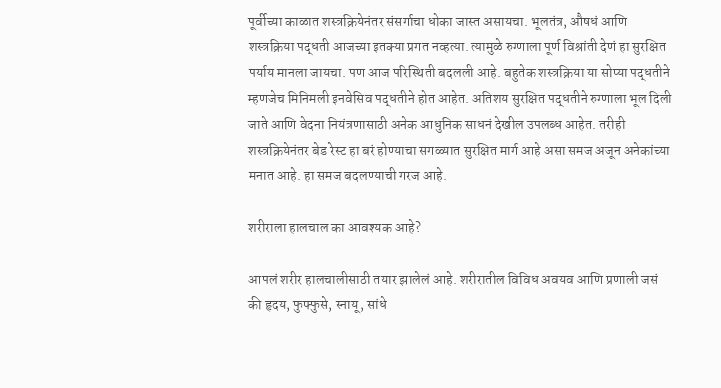पूर्वीच्या काळात शस्त्रक्रियेनंतर संसर्गाचा धोका जास्त असायचा. भूलतंत्र, औषधं आणि शस्त्रक्रिया पद्धती आजच्या इतक्या प्रगत नव्हत्या. त्यामुळे रुग्णाला पूर्ण विश्रांती देणं हा सुरक्षित पर्याय मानला जायचा. पण आज परिस्थिती बदलली आहे. बहुतेक शस्त्रक्रिया या सोप्या पद्धतीने म्हणजेच मिनिमली इनवेसिव पद्धतीने होत आहेत. अतिशय सुरक्षित पद्धतीने रुग्णाला भूल दिली जाते आणि वेदना नियंत्रणासाठी अनेक आधुनिक साधनं देखील उपलब्ध आहेत. तरीही शस्त्रक्रियेनंतर बेड रेस्ट हा बरं होण्याचा सगळ्यात सुरक्षित मार्ग आहे असा समज अजून अनेकांच्या मनात आहे. हा समज बदलण्याची गरज आहे.

शरीराला हालचाल का आवश्यक आहे?

आपलं शरीर हालचालीसाठी तयार झालेलं आहे. शरीरातील विविध अवयव आणि प्रणाली जसं की हृदय, फुफ्फुसे, स्नायू, सांधे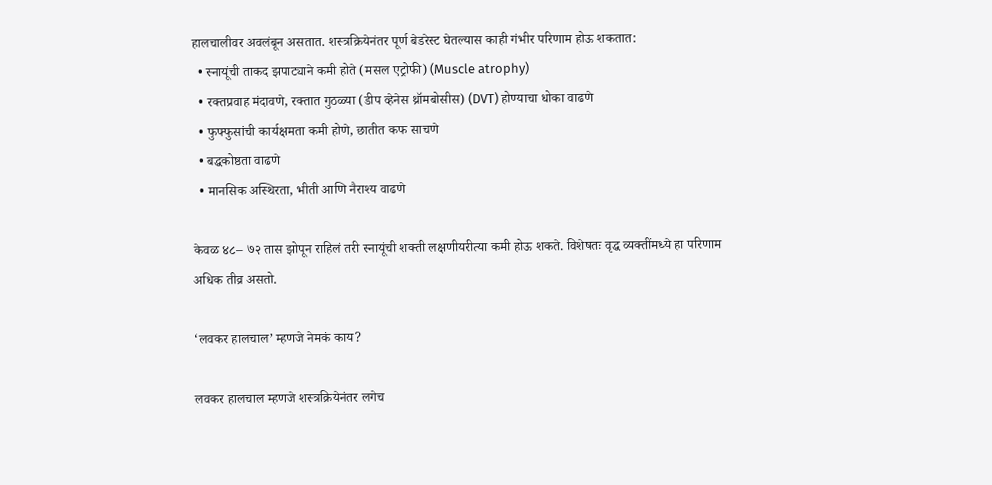हालचालीवर अवलंबून असतात. शस्त्रक्रियेनंतर पूर्ण बेडरेस्ट घेतल्यास काही गंभीर परिणाम होऊ शकतात:
  • स्नायूंची ताकद झपाट्याने कमी होते (मसल एट्रोफी) (Muscle atrophy)
  • रक्तप्रवाह मंदावणे, रक्तात गुठळ्या (डीप व्हेनेस थ्रॉमबोसीस) (DVT) होण्याचा धोका वाढणे
  • फुफ्फुसांची कार्यक्षमता कमी होणे, छातीत कफ साचणे
  • बद्धकोष्ठता वाढणे
  • मानसिक अस्थिरता, भीती आणि नैराश्य वाढणे

केवळ ४८– ७२ तास झोपून राहिलं तरी स्नायूंची शक्ती लक्षणीयरीत्या कमी होऊ शकते. विशेषतः वृद्ध व्यक्तींमध्ये हा परिणाम अधिक तीव्र असतो.

‘लवकर हालचाल’ म्हणजे नेमकं काय?

लवकर हालचाल म्हणजे शस्त्रक्रियेनंतर लगेच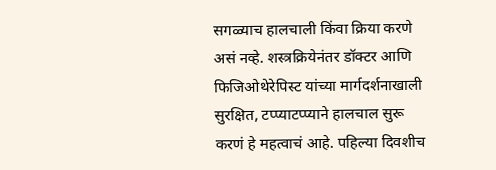सगळ्याच हालचाली किंवा क्रिया करणे असं नव्हे. शस्त्रक्रियेनंतर डॉक्टर आणि फिजिओथेरेपिस्ट यांच्या मार्गदर्शनाखाली सुरक्षित, टप्प्याटप्प्याने हालचाल सुरू करणं हे महत्वाचं आहे. पहिल्या दिवशीच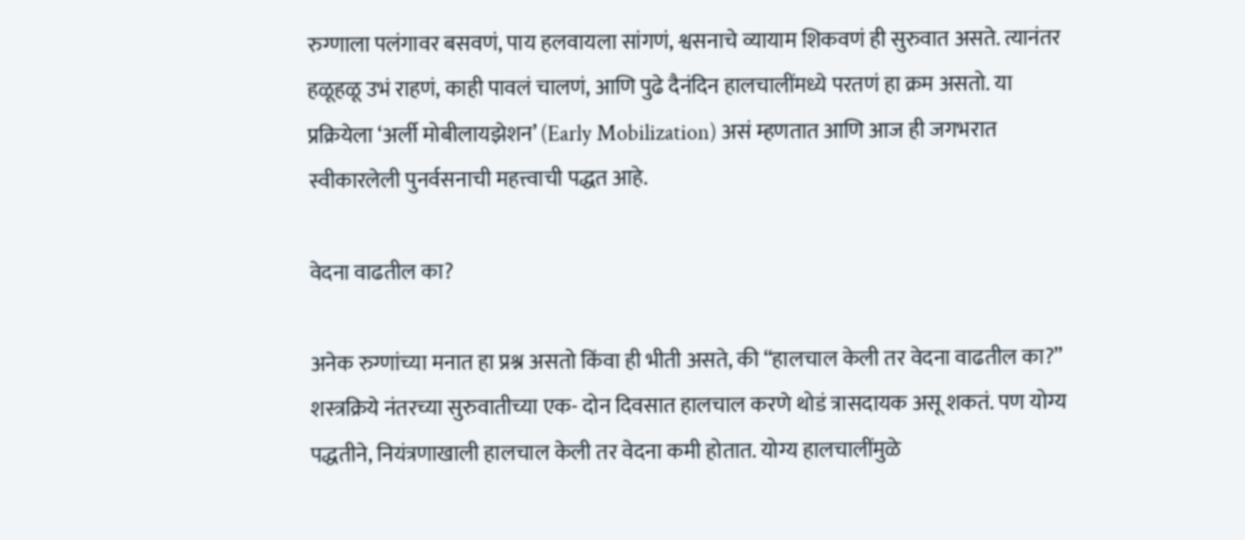रुग्णाला पलंगावर बसवणं, पाय हलवायला सांगणं, श्वसनाचे व्यायाम शिकवणं ही सुरुवात असते. त्यानंतर हळूहळू उभं राहणं, काही पावलं चालणं, आणि पुढे दैनंदिन हालचालींमध्ये परतणं हा क्रम असतो. या प्रक्रियेला ‘अर्ली मोबीलायझेशन’ (Early Mobilization) असं म्हणतात आणि आज ही जगभरात स्वीकारलेली पुनर्वसनाची महत्त्वाची पद्धत आहे.

वेदना वाढतील का?

अनेक रुग्णांच्या मनात हा प्रश्न असतो किंवा ही भीती असते, की “हालचाल केली तर वेदना वाढतील का?”
शस्त्रक्रिये नंतरच्या सुरुवातीच्या एक- दोन दिवसात हालचाल करणे थोडं त्रासदायक असू शकतं. पण योग्य पद्धतीने, नियंत्रणाखाली हालचाल केली तर वेदना कमी होतात. योग्य हालचालींमुळे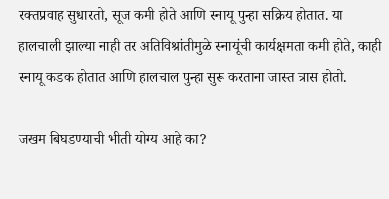रक्तप्रवाह सुधारतो, सूज कमी होते आणि स्नायू पुन्हा सक्रिय होतात. या हालचाली झाल्या नाही तर अतिविश्रांतीमुळे स्नायूंची कार्यक्षमता कमी होते, काही स्नायू कडक होतात आणि हालचाल पुन्हा सुरू करताना जास्त त्रास होतो.

जखम बिघडण्याची भीती योग्य आहे का?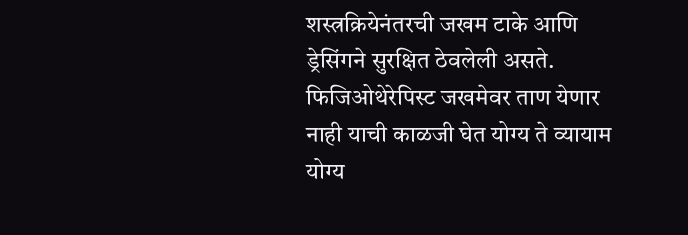शस्त्रक्रियेनंतरची जखम टाके आणि ड्रेसिंगने सुरक्षित ठेवलेली असते. फिजिओथेरेपिस्ट जखमेवर ताण येणार नाही याची काळजी घेत योग्य ते व्यायाम योग्य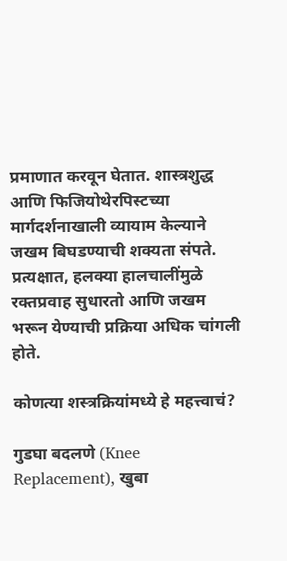प्रमाणात करवून घेतात. शास्त्रशुद्ध आणि फिजियोथेरपिस्टच्या मार्गदर्शनाखाली व्यायाम केल्याने जखम बिघडण्याची शक्यता संपते. प्रत्यक्षात, हलक्या हालचालींमुळे रक्तप्रवाह सुधारतो आणि जखम भरून येण्याची प्रक्रिया अधिक चांगली होते.

कोणत्या शस्त्रक्रियांमध्ये हे महत्त्वाचं?

गुडघा बदलणे (Knee Replacement), खुबा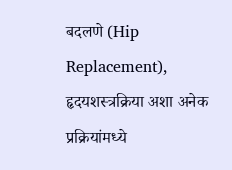बदलणे (Hip Replacement), हृदयशस्त्रक्रिया अशा अनेक प्रक्रियांमध्ये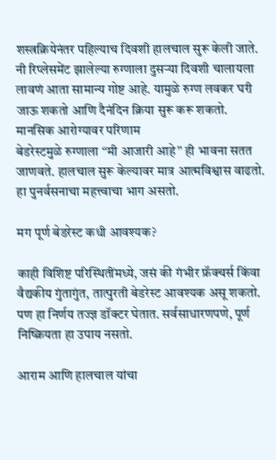शस्त्रक्रियेनंतर पहिल्याच दिवशी हालचाल सुरू केली जाते.
नी रिप्लेसमेंट झालेल्या रुग्णाला दुसऱ्या दिवशी चालायला लावणं आता सामान्य गोष्ट आहे. यामुळे रुग्ण लवकर घरी जाऊ शकतो आणि दैनंदिन क्रिया सुरू करू शकतो.
मानसिक आरोग्यावर परिणाम
बेडरेस्टमुळे रुग्णाला “मी आजारी आहे” ही भावना सतत जाणवते. हालचाल सुरू केल्यावर मात्र आत्मविश्वास वाढतो. हा पुनर्वसनाचा महत्त्वाचा भाग असतो.

मग पूर्ण बेडरेस्ट कधी आवश्यक?

काही विशिष्ट परिस्थितींमध्ये, जसं की गंभीर फ्रॅक्चर्स किंवा वैद्यकीय गुंतागुंत, तात्पुरती बेडरेस्ट आवश्यक असू शकतो. पण हा निर्णय तज्ज्ञ डॉक्टर घेतात. सर्वसाधारणपणे, पूर्ण निष्क्रियता हा उपाय नसतो.

आराम आणि हालचाल यांचा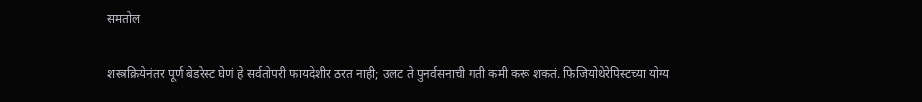समतोल

शस्त्रक्रियेनंतर पूर्ण बेडरेस्ट घेणं हे सर्वतोपरी फायदेशीर ठरत नाही; उलट ते पुनर्वसनाची गती कमी करू शकतं. फिजियोथेरेपिस्टच्या योग्य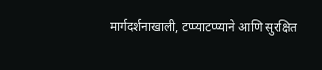मार्गदर्शनाखाली, टप्प्याटप्प्याने आणि सुरक्षित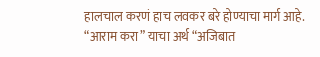हालचाल करणं हाच लवकर बरे होण्याचा मार्ग आहे.
“आराम करा” याचा अर्थ “अजिबात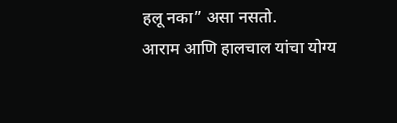हलू नका” असा नसतो.
आराम आणि हालचाल यांचा योग्य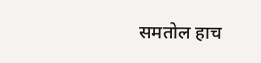समतोल हाच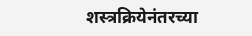शस्त्रक्रियेनंतरच्या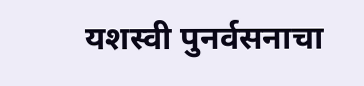यशस्वी पुनर्वसनाचा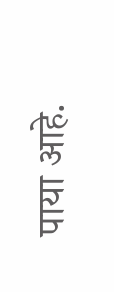पाया आहे.